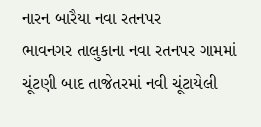નારન બારૈયા નવા રતનપર
ભાવનગર તાલુકાના નવા રતનપર ગામમાં ચૂંટણી બાદ તાજેતરમાં નવી ચૂંટાયેલી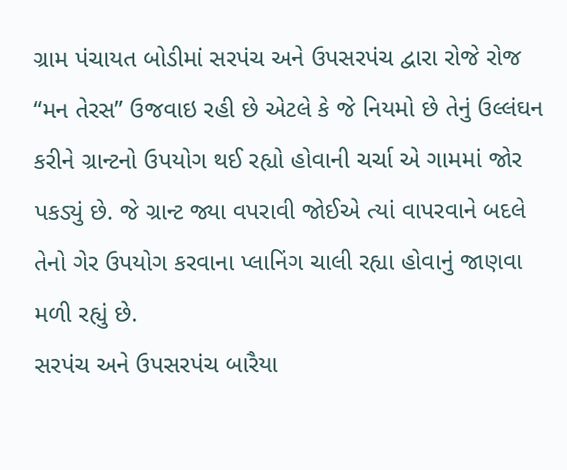ગ્રામ પંચાયત બોડીમાં સરપંચ અને ઉપસરપંચ દ્વારા રોજે રોજ “મન તેરસ” ઉજવાઇ રહી છે એટલે કે જે નિયમો છે તેનું ઉલ્લંઘન કરીને ગ્રાન્ટનો ઉપયોગ થઈ રહ્યો હોવાની ચર્ચા એ ગામમાં જોર પકડ્યું છે. જે ગ્રાન્ટ જ્યા વપરાવી જોઈએ ત્યાં વાપરવાને બદલે તેનો ગેર ઉપયોગ કરવાના પ્લાનિંગ ચાલી રહ્યા હોવાનું જાણવા મળી રહ્યું છે.
સરપંચ અને ઉપસરપંચ બારૈયા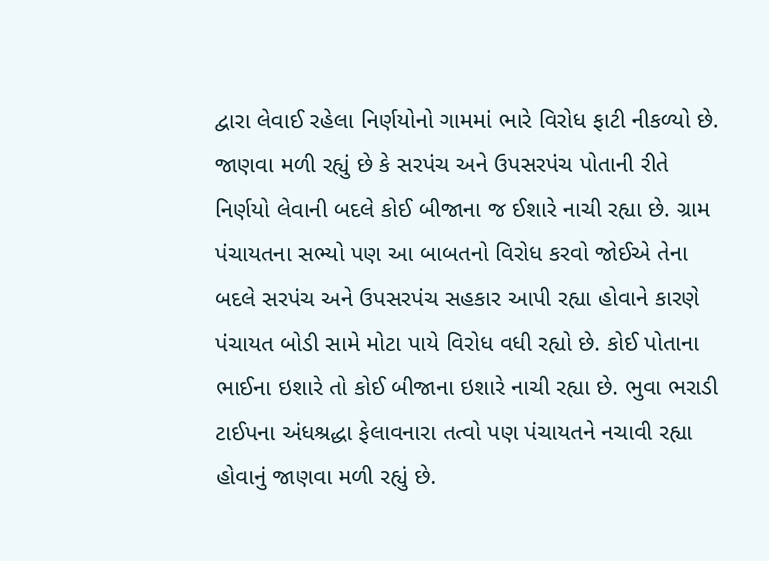દ્વારા લેવાઈ રહેલા નિર્ણયોનો ગામમાં ભારે વિરોધ ફાટી નીકળ્યો છે. જાણવા મળી રહ્યું છે કે સરપંચ અને ઉપસરપંચ પોતાની રીતે નિર્ણયો લેવાની બદલે કોઈ બીજાના જ ઈશારે નાચી રહ્યા છે. ગ્રામ પંચાયતના સભ્યો પણ આ બાબતનો વિરોધ કરવો જોઈએ તેના બદલે સરપંચ અને ઉપસરપંચ સહકાર આપી રહ્યા હોવાને કારણે પંચાયત બોડી સામે મોટા પાયે વિરોધ વધી રહ્યો છે. કોઈ પોતાના ભાઈના ઇશારે તો કોઈ બીજાના ઇશારે નાચી રહ્યા છે. ભુવા ભરાડી ટાઈપના અંધશ્રદ્ધા ફેલાવનારા તત્વો પણ પંચાયતને નચાવી રહ્યા હોવાનું જાણવા મળી રહ્યું છે.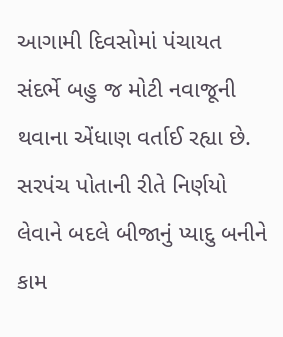આગામી દિવસોમાં પંચાયત સંદર્ભે બહુ જ મોટી નવાજૂની થવાના એંધાણ વર્તાઈ રહ્યા છે. સરપંચ પોતાની રીતે નિર્ણયો લેવાને બદલે બીજાનું પ્યાદુ બનીને કામ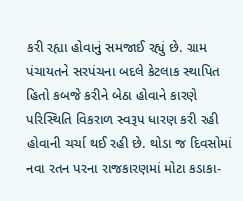કરી રહ્યા હોવાનું સમજાઈ રહ્યું છે. ગ્રામ પંચાયતને સરપંચના બદલે કેટલાક સ્થાપિત હિતો કબજે કરીને બેઠા હોવાને કારણે પરિસ્થિતિ વિકરાળ સ્વરૂપ ધારણ કરી રહી હોવાની ચર્ચા થઈ રહી છે. થોડા જ દિવસોમાં નવા રતન પરના રાજકારણમાં મોટા કડાકા-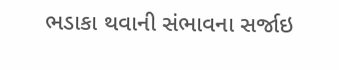ભડાકા થવાની સંભાવના સર્જાઇ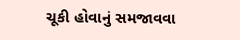ચૂકી હોવાનું સમજાવવા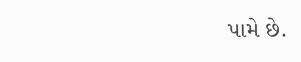પામે છે.